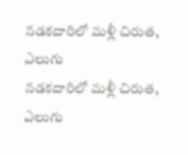నడకదారిలో మళ్లీ చిరుత, ఎలుగు
నడకదారిలో మళ్లీ చిరుత, ఎలుగు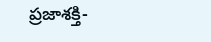ప్రజాశక్తి-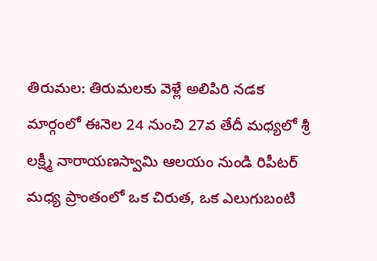తిరుమల: తిరుమలకు వెళ్లే అలిపిరి నడక మార్గంలో ఈనెల 24 నుంచి 27వ తేదీ మధ్యలో శ్రీ లక్ష్మీ నారాయణస్వామి ఆలయం నుండి రిపీటర్ మధ్య ప్రాంతంలో ఒక చిరుత, ఒక ఎలుగుబంటి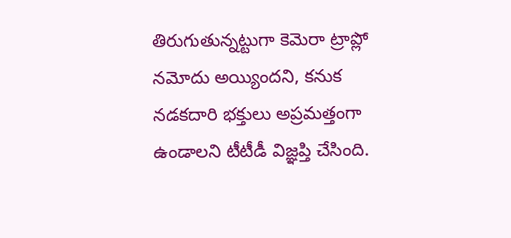తిరుగుతున్నట్టుగా కెమెరా ట్రాప్లో నమోదు అయ్యిందని, కనుక నడకదారి భక్తులు అప్రమత్తంగా ఉండాలని టీటీడీ విజ్ఞప్తి చేసింది.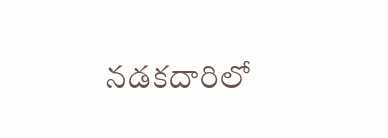నడకదారిలో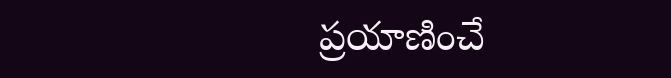ప్రయాణించే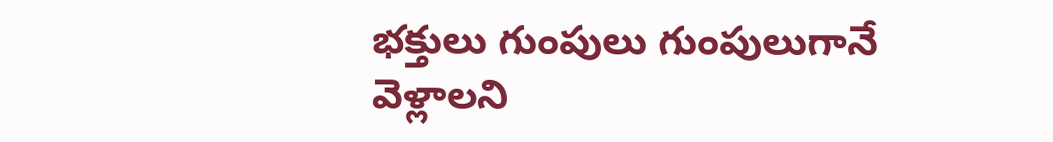భక్తులు గుంపులు గుంపులుగానే వెళ్లాలని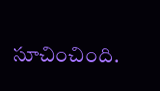సూచించింది.